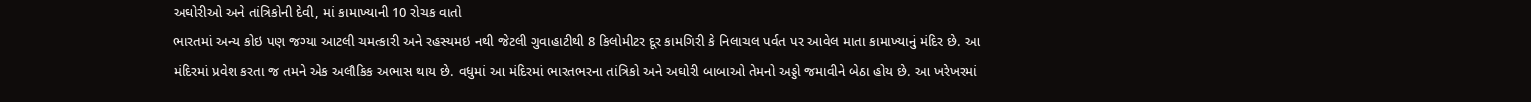અઘોરીઓ અને તાંત્રિકોની દેવી, માં કામાખ્યાની 10 રોચક વાતો
ભારતમાં અન્ય કોઇ પણ જગ્યા આટલી ચમત્કારી અને રહસ્યમઇ નથી જેટલી ગુવાહાટીથી 8 કિલોમીટર દૂર કામગિરી કે નિલાચલ પર્વત પર આવેલ માતા કામાખ્યાનું મંદિર છે. આ મંદિરમાં પ્રવેશ કરતા જ તમને એક અલૌકિક અભાસ થાય છે. વધુમાં આ મંદિરમાં ભારતભરના તાંત્રિકો અને અઘોરી બાબાઓ તેમનો અડ્ડો જમાવીને બેઠા હોય છે. આ ખરેખરમાં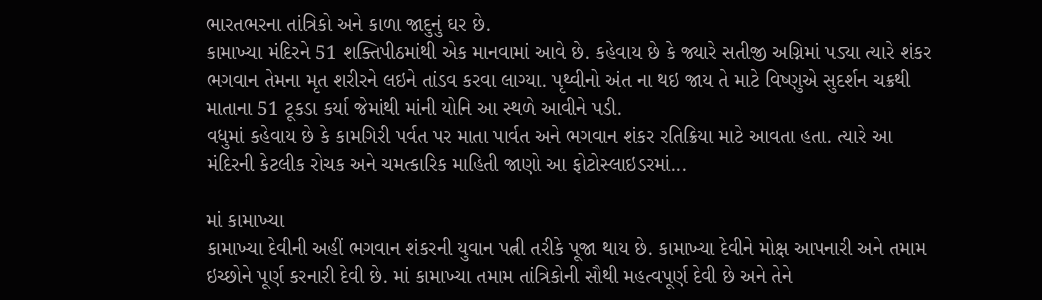ભારતભરના તાંત્રિકો અને કાળા જાદુનું ઘર છે.
કામાખ્યા મંદિરને 51 શક્તિપીઠમાંથી એક માનવામાં આવે છે. કહેવાય છે કે જ્યારે સતીજી અગ્નિમાં પડ્યા ત્યારે શંકર ભગવાન તેમના મૃત શરીરને લઇને તાંડવ કરવા લાગ્યા. પૃથ્વીનો અંત ના થઇ જાય તે માટે વિષ્ણુએ સુદર્શન ચક્રથી માતાના 51 ટૂકડા કર્યા જેમાંથી માંની યોનિ આ સ્થળે આવીને પડી.
વધુમાં કહેવાય છે કે કામગિરી પર્વત પર માતા પાર્વત અને ભગવાન શંકર રતિક્રિયા માટે આવતા હતા. ત્યારે આ મંદિરની કેટલીક રોચક અને ચમત્કારિક માહિતી જાણો આ ફોટોસ્લાઇડરમાં...

માં કામાખ્યા
કામાખ્યા દેવીની અહીં ભગવાન શંકરની યુવાન પત્ની તરીકે પૂજા થાય છે. કામાખ્યા દેવીને મોક્ષ આપનારી અને તમામ ઇચ્છોને પૂર્ણ કરનારી દેવી છે. માં કામાખ્યા તમામ તાંત્રિકોની સૌથી મહત્વપૂર્ણ દેવી છે અને તેને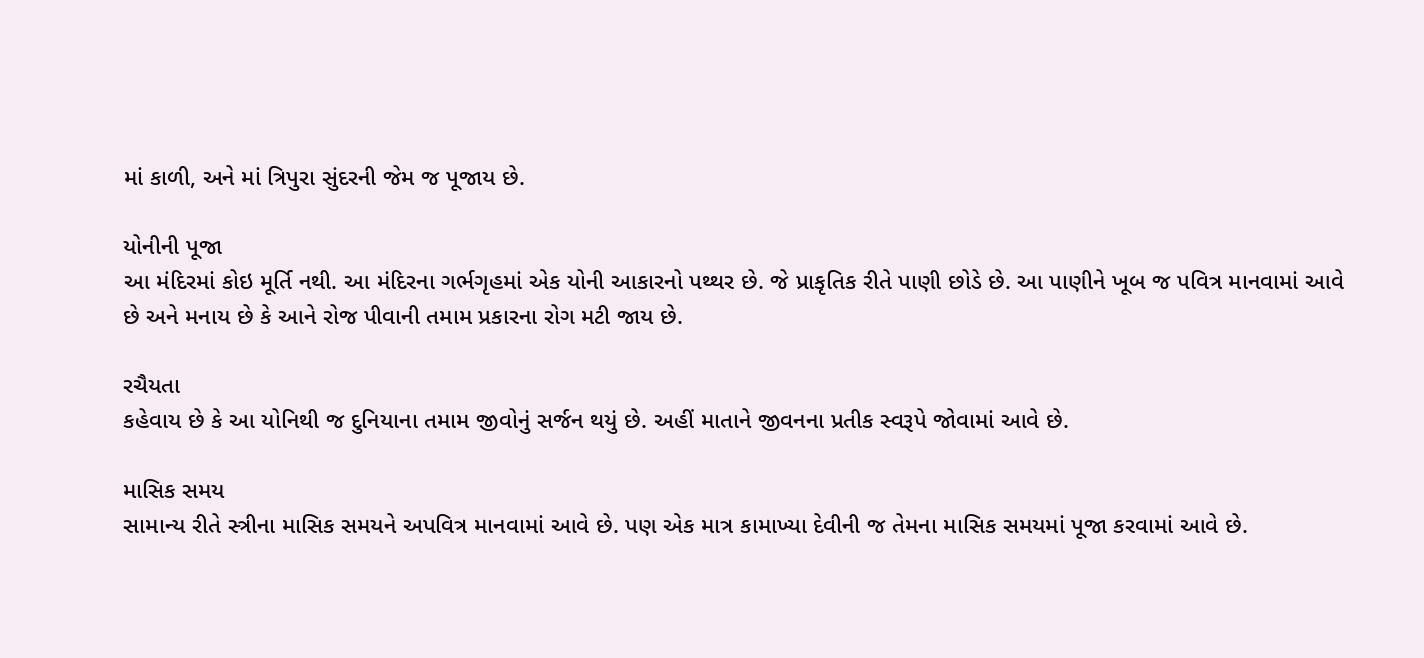માં કાળી, અને માં ત્રિપુરા સુંદરની જેમ જ પૂજાય છે.

યોનીની પૂજા
આ મંદિરમાં કોઇ મૂર્તિ નથી. આ મંદિરના ગર્ભગૃહમાં એક યોની આકારનો પથ્થર છે. જે પ્રાકૃતિક રીતે પાણી છોડે છે. આ પાણીને ખૂબ જ પવિત્ર માનવામાં આવે છે અને મનાય છે કે આને રોજ પીવાની તમામ પ્રકારના રોગ મટી જાય છે.

રચૈયતા
કહેવાય છે કે આ યોનિથી જ દુનિયાના તમામ જીવોનું સર્જન થયું છે. અહીં માતાને જીવનના પ્રતીક સ્વરૂપે જોવામાં આવે છે.

માસિક સમય
સામાન્ય રીતે સ્ત્રીના માસિક સમયને અપવિત્ર માનવામાં આવે છે. પણ એક માત્ર કામાખ્યા દેવીની જ તેમના માસિક સમયમાં પૂજા કરવામાં આવે છે.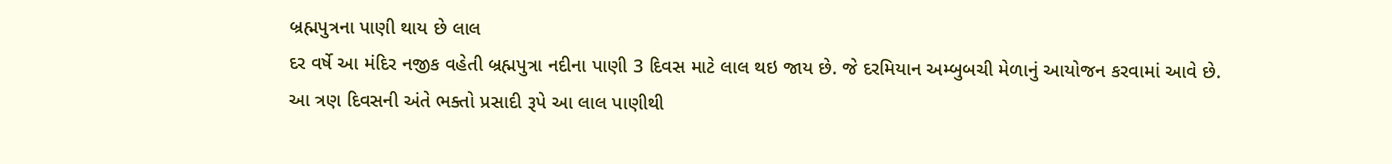બ્રહ્મપુત્રના પાણી થાય છે લાલ
દર વર્ષે આ મંદિર નજીક વહેતી બ્રહ્મપુત્રા નદીના પાણી 3 દિવસ માટે લાલ થઇ જાય છે. જે દરમિયાન અમ્બુબચી મેળાનું આયોજન કરવામાં આવે છે. આ ત્રણ દિવસની અંતે ભક્તો પ્રસાદી રૂપે આ લાલ પાણીથી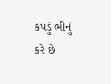કપડું ભીનું કરે છે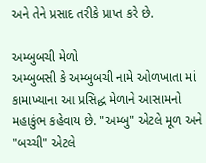અને તેને પ્રસાદ તરીકે પ્રાપ્ત કરે છે.

અમ્બુબચી મેળો
અમ્બુબસી કે અમ્બુબચી નામે ઓળખાતા માં કામાખ્યાના આ પ્રસિદ્ધ મેળાને આસામનો મહાકુંભ કહેવાય છે. "અમ્બુ" એટલે મૂળ અને "બચ્ચી" એટલે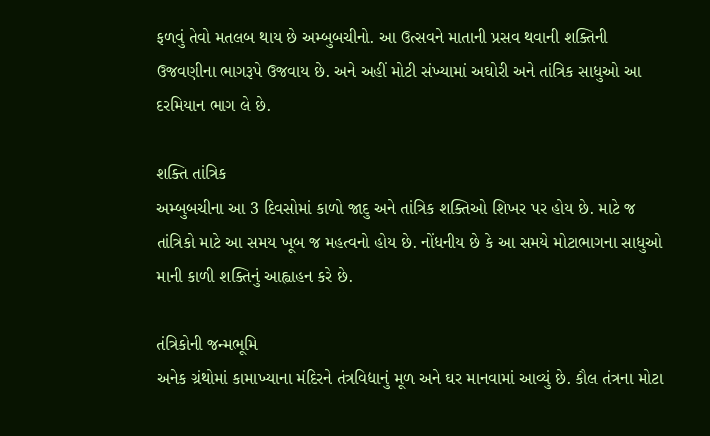ફળવું તેવો મતલબ થાય છે અમ્બુબચીનો. આ ઉત્સવને માતાની પ્રસવ થવાની શક્તિની ઉજવણીના ભાગરૂપે ઉજવાય છે. અને અહીં મોટી સંખ્યામાં અઘોરી અને તાંત્રિક સાધુઓ આ દરમિયાન ભાગ લે છે.

શક્તિ તાંત્રિક
અમ્બુબચીના આ 3 દિવસોમાં કાળો જાદુ અને તાંત્રિક શક્તિઓ શિખર પર હોય છે. માટે જ તાંત્રિકો માટે આ સમય ખૂબ જ મહત્વનો હોય છે. નોંધનીય છે કે આ સમયે મોટાભાગના સાધુઓ માની કાળી શક્તિનું આહ્વાહન કરે છે.

તંત્રિકોની જન્મભૂમિ
અનેક ગ્રંથોમાં કામાખ્યાના મંદિરને તંત્રવિદ્યાનું મૂળ અને ઘર માનવામાં આવ્યું છે. કૌલ તંત્રના મોટા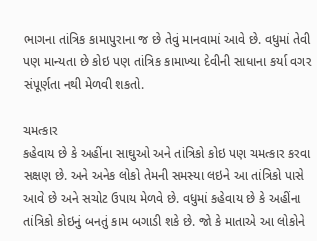ભાગના તાંત્રિક કામાપુરાના જ છે તેવું માનવામાં આવે છે. વધુમાં તેવી પણ માન્યતા છે કોઇ પણ તાંત્રિક કામાખ્યા દેવીની સાધાના કર્યા વગર સંપૂર્ણતા નથી મેળવી શકતો.

ચમત્કાર
કહેવાય છે કે અહીંના સાઘુઓ અને તાંત્રિકો કોઇ પણ ચમત્કાર કરવા સક્ષણ છે. અને અનેક લોકો તેમની સમસ્યા લઇને આ તાંત્રિકો પાસે આવે છે અને સચોટ ઉપાય મેળવે છે. વધુમાં કહેવાય છે કે અહીંના તાંત્રિકો કોઇનું બનતું કામ બગાડી શકે છે. જો કે માતાએ આ લોકોને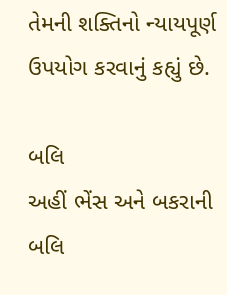તેમની શક્તિનો ન્યાયપૂર્ણ ઉપયોગ કરવાનું કહ્યું છે.

બલિ
અહીં ભેંસ અને બકરાની બલિ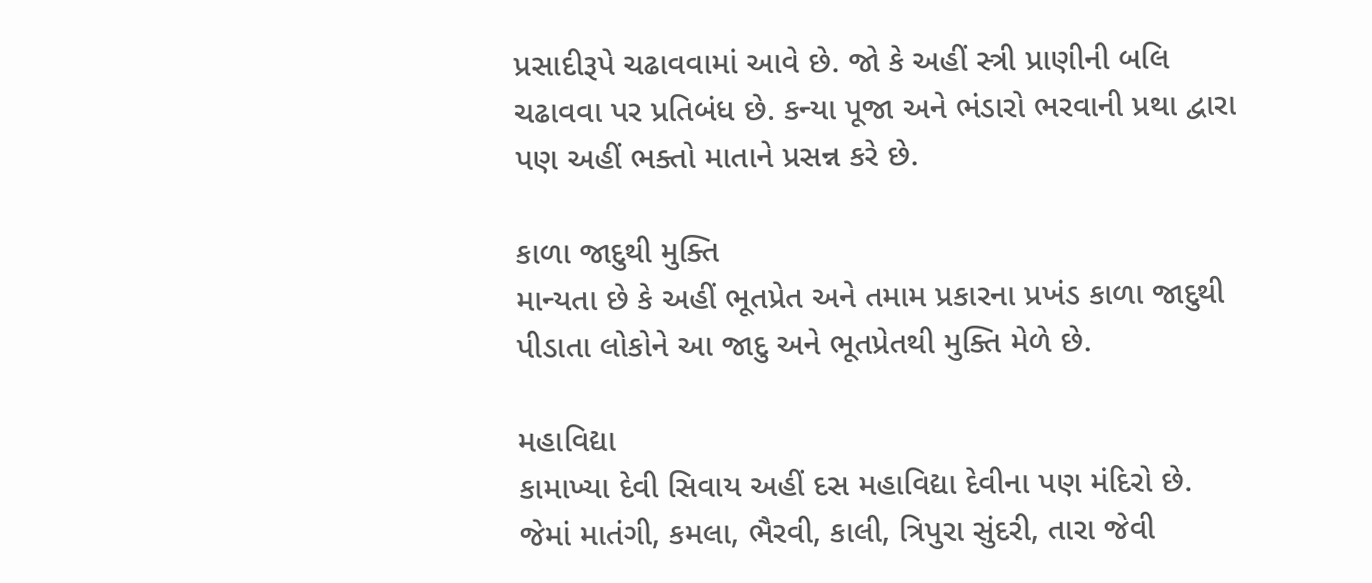પ્રસાદીરૂપે ચઢાવવામાં આવે છે. જો કે અહીં સ્ત્રી પ્રાણીની બલિ ચઢાવવા પર પ્રતિબંધ છે. કન્યા પૂજા અને ભંડારો ભરવાની પ્રથા દ્વારા પણ અહીં ભક્તો માતાને પ્રસન્ન કરે છે.

કાળા જાદુથી મુક્તિ
માન્યતા છે કે અહીં ભૂતપ્રેત અને તમામ પ્રકારના પ્રખંડ કાળા જાદુથી પીડાતા લોકોને આ જાદુ અને ભૂતપ્રેતથી મુક્તિ મેળે છે.

મહાવિદ્યા
કામાખ્યા દેવી સિવાય અહીં દસ મહાવિદ્યા દેવીના પણ મંદિરો છે. જેમાં માતંગી, કમલા, ભૈરવી, કાલી, ત્રિપુરા સુંદરી, તારા જેવી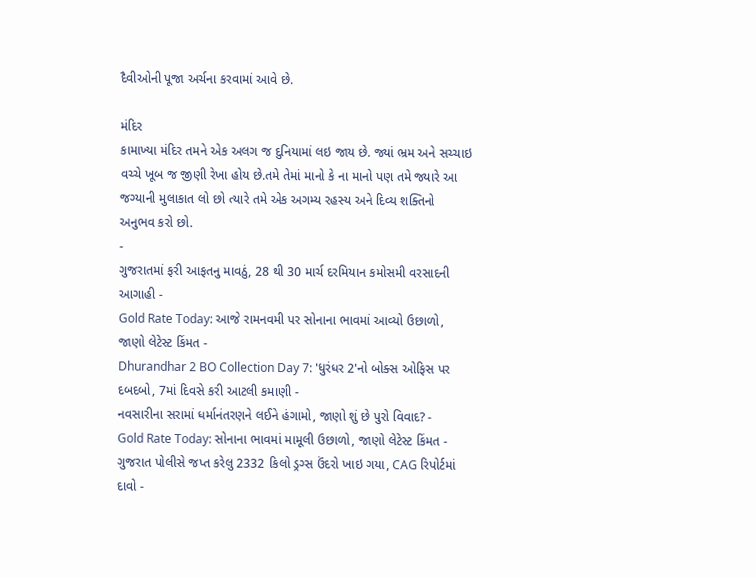દૈવીઓની પૂજા અર્ચના કરવામાં આવે છે.

મંદિર
કામાખ્યા મંદિર તમને એક અલગ જ દુનિયામાં લઇ જાય છે. જ્યાં ભ્રમ અને સચ્ચાઇ વચ્ચે ખૂબ જ જીણી રેખા હોય છે.તમે તેમાં માનો કે ના માનો પણ તમે જ્યારે આ જગ્યાની મુલાકાત લો છો ત્યારે તમે એક અગમ્ય રહસ્ય અને દિવ્ય શક્તિનો અનુભવ કરો છો.
-
ગુજરાતમાં ફરી આફતનુ માવઠું, 28 થી 30 માર્ચ દરમિયાન કમોસમી વરસાદની આગાહી -
Gold Rate Today: આજે રામનવમી પર સોનાના ભાવમાં આવ્યો ઉછાળો, જાણો લેટેસ્ટ કિંમત -
Dhurandhar 2 BO Collection Day 7: 'ધુરંધર 2'નો બોક્સ ઓફિસ પર દબદબો, 7માં દિવસે કરી આટલી કમાણી -
નવસારીના સરામાં ધર્માનંતરણને લઈને હંગામો, જાણો શું છે પુરો વિવાદ? -
Gold Rate Today: સોનાના ભાવમાં મામૂલી ઉછાળો, જાણો લેટેસ્ટ કિંમત -
ગુજરાત પોલીસે જપ્ત કરેલુ 2332 કિલો ડ્રગ્સ ઉંદરો ખાઇ ગયા, CAG રિપોર્ટમાં દાવો -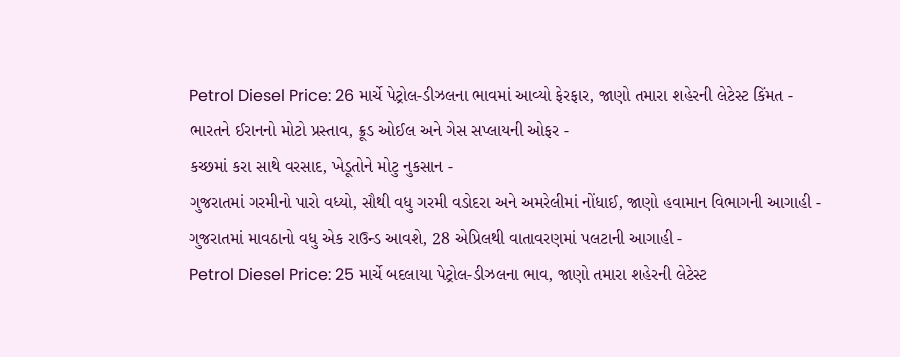Petrol Diesel Price: 26 માર્ચે પેટ્રોલ-ડીઝલના ભાવમાં આવ્યો ફેરફાર, જાણો તમારા શહેરની લેટેસ્ટ કિંમત -
ભારતને ઈરાનનો મોટો પ્રસ્તાવ, ક્રૂડ ઓઈલ અને ગેસ સપ્લાયની ઓફર -
કચ્છમાં કરા સાથે વરસાદ, ખેડૂતોને મોટુ નુકસાન -
ગુજરાતમાં ગરમીનો પારો વધ્યો, સૌથી વધુ ગરમી વડોદરા અને અમરેલીમાં નોંધાઈ, જાણો હવામાન વિભાગની આગાહી -
ગુજરાતમાં માવઠાનો વધુ એક રાઉન્ડ આવશે, 28 એપ્રિલથી વાતાવરણમાં પલટાની આગાહી -
Petrol Diesel Price: 25 માર્ચે બદલાયા પેટ્રોલ-ડીઝલના ભાવ, જાણો તમારા શહેરની લેટેસ્ટ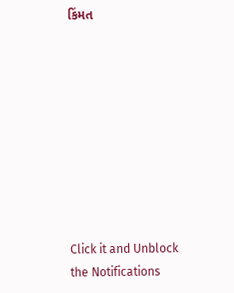કિંમત









Click it and Unblock the Notifications